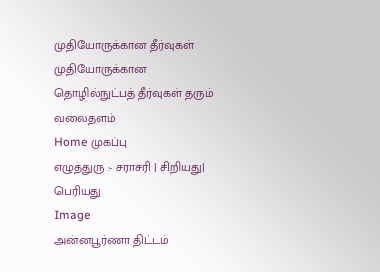முதியோருக்கான தீர்வுகள்
முதியோருக்கான தொழில்நுட்பத் தீர்வுகள் தரும் வலைதளம்
Home முகப்பு
எழுத்துரு :- சராசரி | சிறியது| பெரியது
Image
அன்னபூர்ணா திட்டம்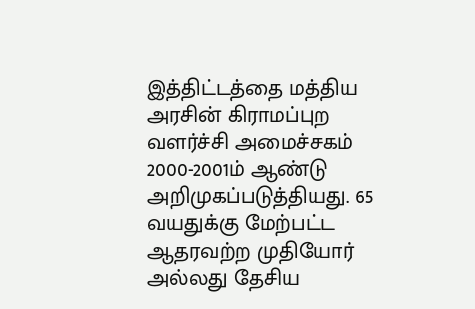இத்திட்டத்தை மத்திய அரசின் கிராமப்புற வளர்ச்சி அமைச்சகம் 2000-2001ம் ஆண்டு அறிமுகப்படுத்தியது. 65 வயதுக்கு மேற்பட்ட ஆதரவற்ற முதியோர் அல்லது தேசிய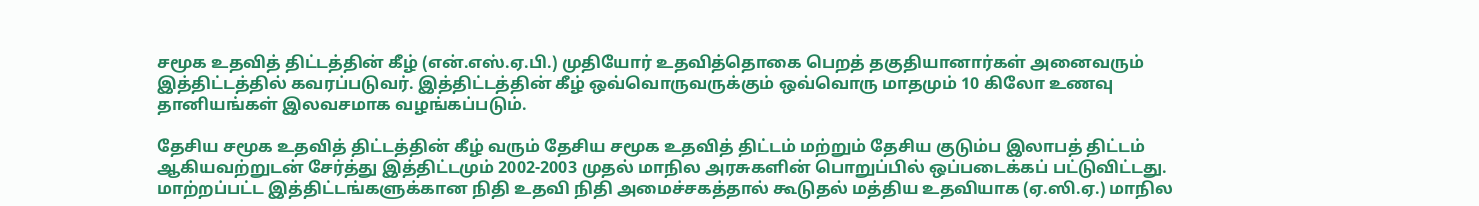சமூக உதவித் திட்டத்தின் கீழ் (என்.எஸ்.ஏ.பி.) முதியோர் உதவித்தொகை பெறத் தகுதியானார்கள் அனைவரும் இத்திட்டத்தில் கவரப்படுவர். இத்திட்டத்தின் கீழ் ஒவ்வொருவருக்கும் ஒவ்வொரு மாதமும் 10 கிலோ உணவு தானியங்கள் இலவசமாக வழங்கப்படும்.

தேசிய சமூக உதவித் திட்டத்தின் கீழ் வரும் தேசிய சமூக உதவித் திட்டம் மற்றும் தேசிய குடும்ப இலாபத் திட்டம் ஆகியவற்றுடன் சேர்த்து இத்திட்டமும் 2002-2003 முதல் மாநில அரசுகளின் பொறுப்பில் ஒப்படைக்கப் பட்டுவிட்டது. மாற்றப்பட்ட இத்திட்டங்களுக்கான நிதி உதவி நிதி அமைச்சகத்தால் கூடுதல் மத்திய உதவியாக (ஏ.ஸி.ஏ.) மாநில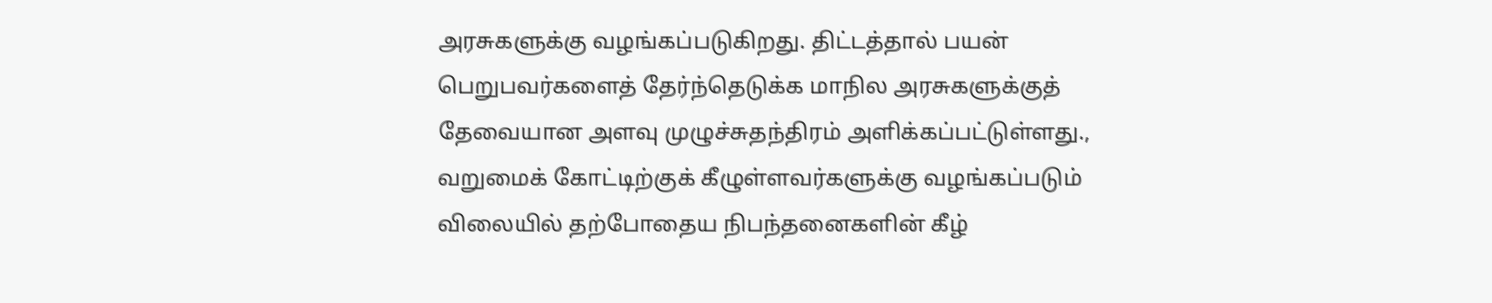அரசுகளுக்கு வழங்கப்படுகிறது. திட்டத்தால் பயன் பெறுபவர்களைத் தேர்ந்தெடுக்க மாநில அரசுகளுக்குத் தேவையான அளவு முழுச்சுதந்திரம் அளிக்கப்பட்டுள்ளது., வறுமைக் கோட்டிற்குக் கீழுள்ளவர்களுக்கு வழங்கப்படும் விலையில் தற்போதைய நிபந்தனைகளின் கீழ்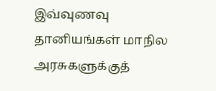இவ்வுணவு தானியங்கள் மாநில அரசுகளுக்குத்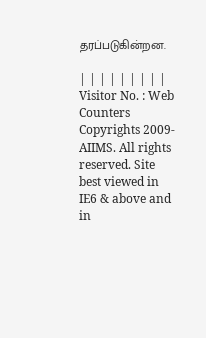தரப்படுகின்றன.

| | | | | | | | |
Visitor No. : Web Counters
Copyrights 2009- AIIMS. All rights reserved. Site best viewed in IE6 & above and in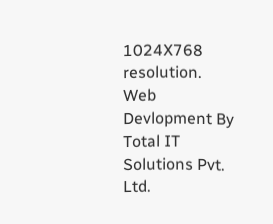1024X768 resolution.
Web Devlopment By Total IT Solutions Pvt. Ltd.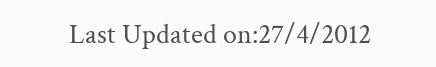Last Updated on:27/4/2012